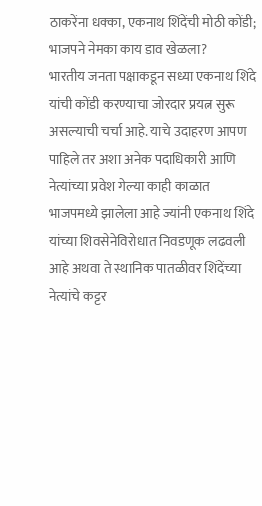ठाकरेंना धक्का, एकनाथ शिंदेंची मोठी कोंडी; भाजपने नेमका काय डाव खेळला?
भारतीय जनता पक्षाकडून सध्या एकनाथ शिंदे यांची कोंडी करण्याचा जोरदार प्रयत्न सुरू असल्याची चर्चा आहे. याचे उदाहरण आपण पाहिले तर अशा अनेक पदाधिकारी आणि नेत्यांच्या प्रवेश गेल्या काही काळात भाजपमध्ये झालेला आहे ज्यांनी एकनाथ शिंदे यांच्या शिवसेनेविरोधात निवडणूक लढवली आहे अथवा ते स्थानिक पातळीवर शिंदेंच्या नेत्यांचे कट्टर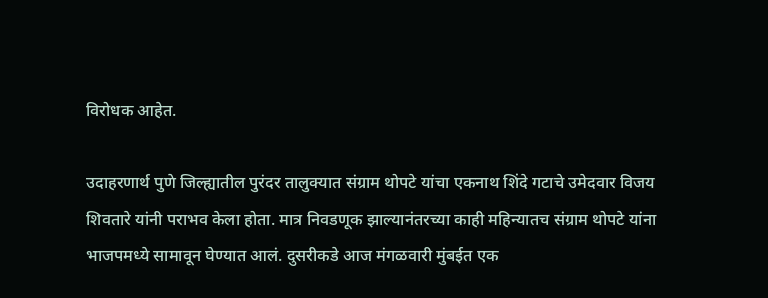विरोधक आहेत.

उदाहरणार्थ पुणे जिल्ह्यातील पुरंदर तालुक्यात संग्राम थोपटे यांचा एकनाथ शिंदे गटाचे उमेदवार विजय शिवतारे यांनी पराभव केला होता. मात्र निवडणूक झाल्यानंतरच्या काही महिन्यातच संग्राम थोपटे यांना भाजपमध्ये सामावून घेण्यात आलं. दुसरीकडे आज मंगळवारी मुंबईत एक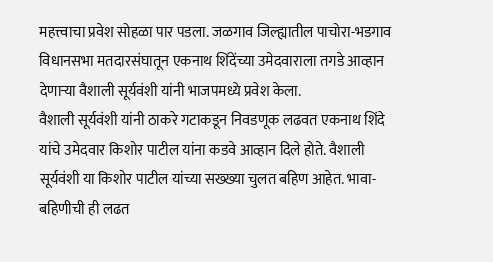महत्त्वाचा प्रवेश सोहळा पार पडला. जळगाव जिल्ह्यातील पाचोरा-भडगाव विधानसभा मतदारसंघातून एकनाथ शिंदेंच्या उमेदवाराला तगडे आव्हान देणाऱ्या वैशाली सूर्यवंशी यांनी भाजपमध्ये प्रवेश केला.
वैशाली सूर्यवंशी यांनी ठाकरे गटाकडून निवडणूक लढवत एकनाथ शिंदे यांचे उमेदवार किशोर पाटील यांना कडवे आव्हान दिले होते. वैशाली सूर्यवंशी या किशोर पाटील यांच्या सख्ख्या चुलत बहिण आहेत. भावा-बहिणीची ही लढत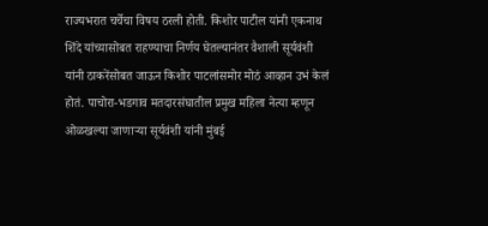राज्यभरात चर्चेचा विषय ठरली होती. किशोर पाटील यांनी एकनाथ शिंदे यांच्यासोबत राहण्याचा निर्णय घेतल्यानंतर वैशाली सूर्यवंशी यांनी ठाकरेंसोबत जाऊन किशोर पाटलांसमोर मोठं आव्हान उभं केलं होतं. पाचोरा-भडगाव मतदारसंघातील प्रमुख महिला नेत्या म्हणून ओळखल्या जाणाऱ्या सूर्यवंशी यांनी मुंबई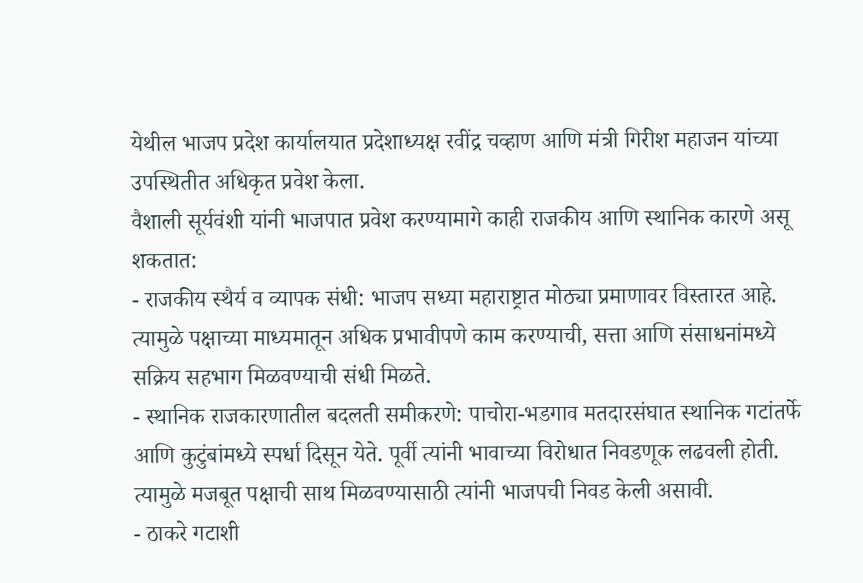येथील भाजप प्रदेश कार्यालयात प्रदेशाध्यक्ष रवींद्र चव्हाण आणि मंत्री गिरीश महाजन यांच्या उपस्थितीत अधिकृत प्रवेश केला.
वैशाली सूर्यवंशी यांनी भाजपात प्रवेश करण्यामागे काही राजकीय आणि स्थानिक कारणे असू शकतात:
- राजकीय स्थैर्य व व्यापक संधी: भाजप सध्या महाराष्ट्रात मोठ्या प्रमाणावर विस्तारत आहे. त्यामुळे पक्षाच्या माध्यमातून अधिक प्रभावीपणे काम करण्याची, सत्ता आणि संसाधनांमध्ये सक्रिय सहभाग मिळवण्याची संधी मिळते.
- स्थानिक राजकारणातील बदलती समीकरणे: पाचोरा-भडगाव मतदारसंघात स्थानिक गटांतर्फे आणि कुटुंबांमध्ये स्पर्धा दिसून येते. पूर्वी त्यांनी भावाच्या विरोधात निवडणूक लढवली होती. त्यामुळे मजबूत पक्षाची साथ मिळवण्यासाठी त्यांनी भाजपची निवड केली असावी.
- ठाकरे गटाशी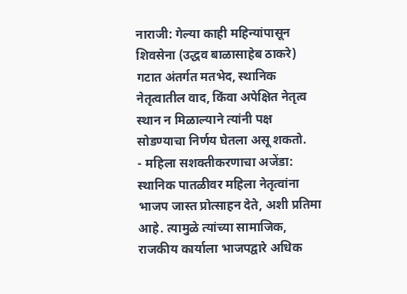नाराजी: गेल्या काही महिन्यांपासून शिवसेना (उद्धव बाळासाहेब ठाकरे) गटात अंतर्गत मतभेद, स्थानिक नेतृत्वातील वाद, किंवा अपेक्षित नेतृत्व स्थान न मिळाल्याने त्यांनी पक्ष सोडण्याचा निर्णय घेतला असू शकतो.
- महिला सशक्तीकरणाचा अजेंडा: स्थानिक पातळीवर महिला नेतृत्वांना भाजप जास्त प्रोत्साहन देते, अशी प्रतिमा आहे. त्यामुळे त्यांच्या सामाजिक, राजकीय कार्याला भाजपद्वारे अधिक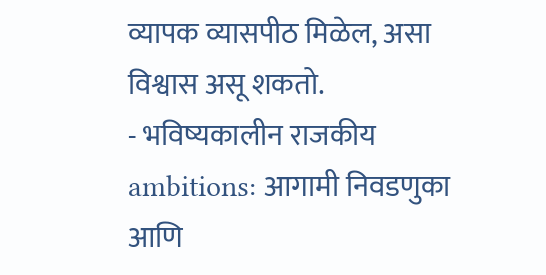व्यापक व्यासपीठ मिळेल, असा विश्वास असू शकतो.
- भविष्यकालीन राजकीय ambitions: आगामी निवडणुका आणि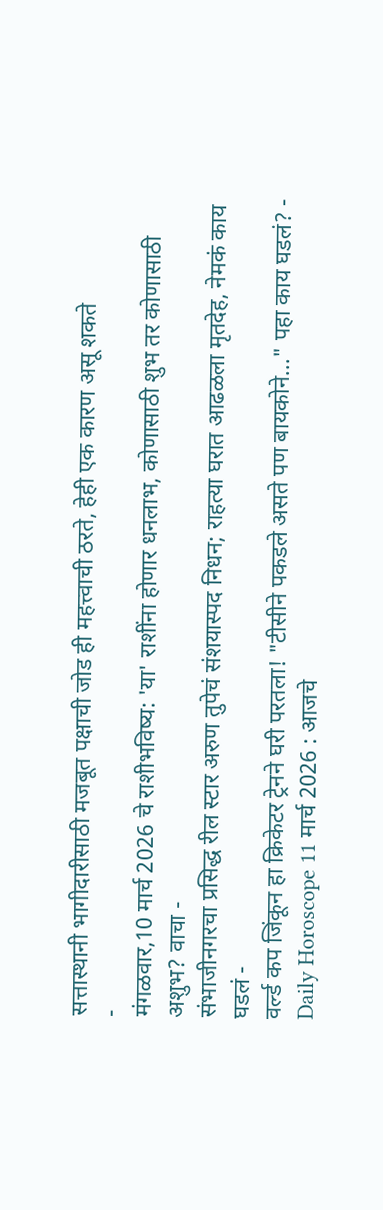सत्तास्थानी भागीदारीसाठी मजबूत पक्षाची जोड ही महत्त्वाची ठरते, हेही एक कारण असू शकते
-
मंगळवार,10 मार्च 2026 चे राशीभविष्य: 'या' राशींना होणार धनलाभ, कोणासाठी शुभ तर कोणासाठी अशुभ? वाचा -
संभाजीनगरचा प्रसिद्ध रील स्टार अरुण तुपेचं संशयास्पद निधन; राहत्या घरात आढळला मृतदेह, नेमकं काय घडलं -
वर्ल्ड कप जिंकून हा क्रिकेटर ट्रेनने घरी परतला! "टीसीने पकडले असते पण बायकोने..." पहा काय घडलं? -
Daily Horoscope 11 मार्च 2026 : आजचे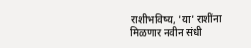राशीभविष्य, 'या' राशींना मिळणार नवीन संधी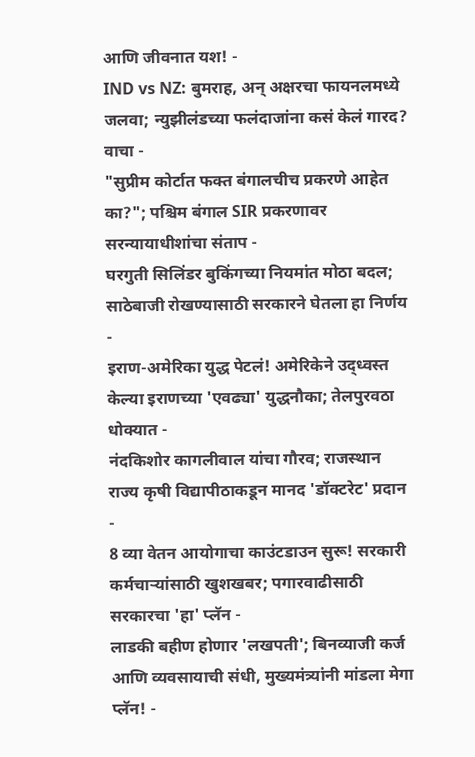आणि जीवनात यश! -
IND vs NZ: बुमराह, अन् अक्षरचा फायनलमध्ये जलवा; न्युझीलंडच्या फलंदाजांना कसं केलं गारद? वाचा -
"सुप्रीम कोर्टात फक्त बंगालचीच प्रकरणे आहेत का?"; पश्चिम बंगाल SIR प्रकरणावर सरन्यायाधीशांचा संताप -
घरगुती सिलिंडर बुकिंगच्या नियमांत मोठा बदल; साठेबाजी रोखण्यासाठी सरकारने घेतला हा निर्णय -
इराण-अमेरिका युद्ध पेटलं! अमेरिकेने उद्ध्वस्त केल्या इराणच्या 'एवढ्या' युद्धनौका; तेलपुरवठा धोक्यात -
नंदकिशोर कागलीवाल यांचा गौरव; राजस्थान राज्य कृषी विद्यापीठाकडून मानद 'डॉक्टरेट' प्रदान -
8 व्या वेतन आयोगाचा काउंटडाउन सुरू! सरकारी कर्मचाऱ्यांसाठी खुशखबर; पगारवाढीसाठी सरकारचा 'हा' प्लॅन -
लाडकी बहीण होणार 'लखपती'; बिनव्याजी कर्ज आणि व्यवसायाची संधी, मुख्यमंत्र्यांनी मांडला मेगा प्लॅन! -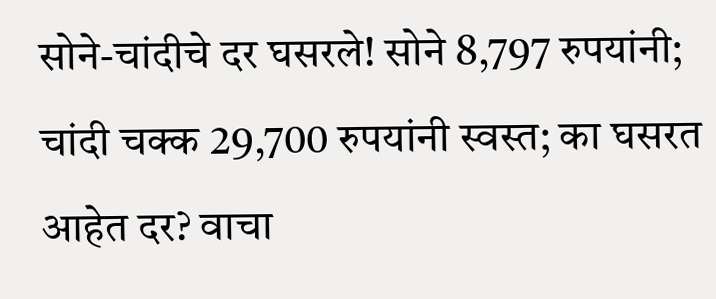सोने-चांदीचे दर घसरले! सोने 8,797 रुपयांनी; चांदी चक्क 29,700 रुपयांनी स्वस्त; का घसरत आहेत दर? वाचा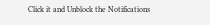Click it and Unblock the Notifications